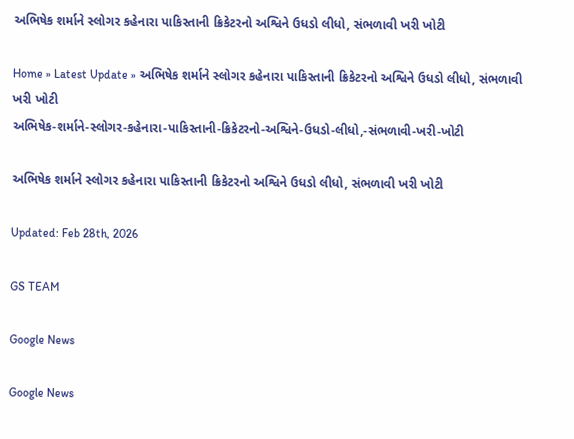અભિષેક શર્માને સ્લોગર કહેનારા પાકિસ્તાની ક્રિકેટરનો અશ્વિને ઉધડો લીધો, સંભળાવી ખરી ખોટી

Home » Latest Update » અભિષેક શર્માને સ્લોગર કહેનારા પાકિસ્તાની ક્રિકેટરનો અશ્વિને ઉધડો લીધો, સંભળાવી ખરી ખોટી
અભિષેક-શર્માને-સ્લોગર-કહેનારા-પાકિસ્તાની-ક્રિકેટરનો-અશ્વિને-ઉધડો-લીધો,-સંભળાવી-ખરી-ખોટી

અભિષેક શર્માને સ્લોગર કહેનારા પાકિસ્તાની ક્રિકેટરનો અશ્વિને ઉધડો લીધો, સંભળાવી ખરી ખોટી

Updated: Feb 28th, 2026

GS TEAM

Google News

Google News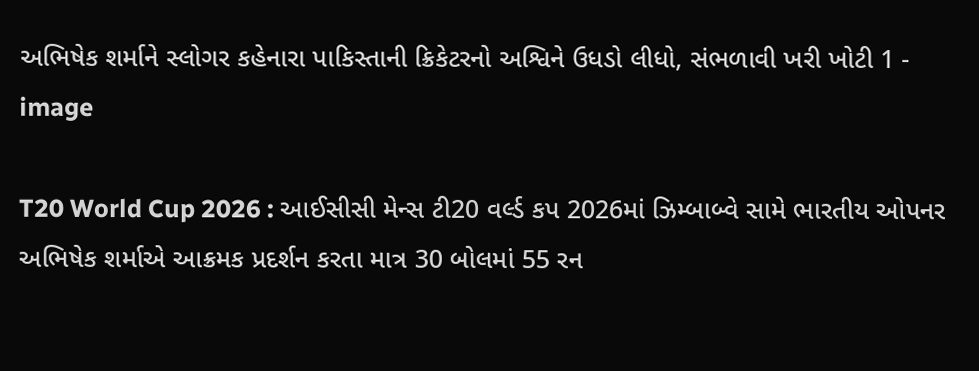અભિષેક શર્માને સ્લોગર કહેનારા પાકિસ્તાની ક્રિકેટરનો અશ્વિને ઉધડો લીધો, સંભળાવી ખરી ખોટી 1 - image

T20 World Cup 2026 : આઈસીસી મેન્સ ટી20 વર્લ્ડ કપ 2026માં ઝિમ્બાબ્વે સામે ભારતીય ઓપનર અભિષેક શર્માએ આક્રમક પ્રદર્શન કરતા માત્ર 30 બોલમાં 55 રન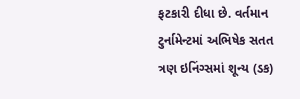ફટકારી દીધા છે. વર્તમાન ટુર્નામેન્ટમાં અભિષેક સતત ત્રણ ઇનિંગ્સમાં શૂન્ય (ડક)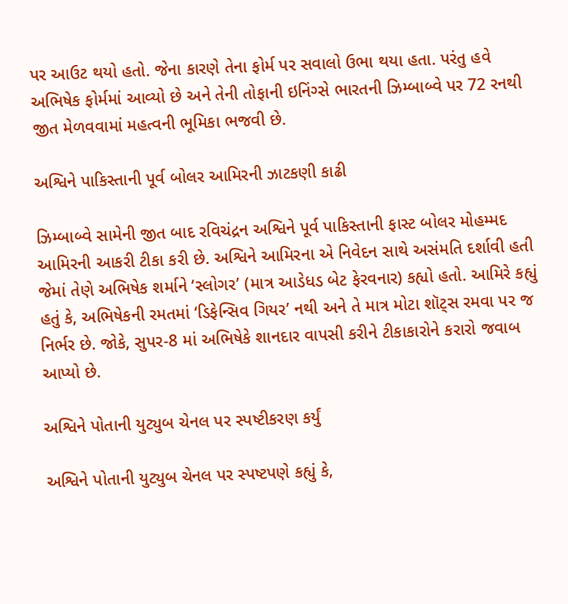પર આઉટ થયો હતો. જેના કારણે તેના ફોર્મ પર સવાલો ઉભા થયા હતા. પરંતુ હવે અભિષેક ફોર્મમાં આવ્યો છે અને તેની તોફાની ઇનિંગ્સે ભારતની ઝિમ્બાબ્વે પર 72 રનથી જીત મેળવવામાં મહત્વની ભૂમિકા ભજવી છે.

અશ્વિને પાકિસ્તાની પૂર્વ બોલર આમિરની ઝાટકણી કાઢી

ઝિમ્બાબ્વે સામેની જીત બાદ રવિચંદ્રન અશ્વિને પૂર્વ પાકિસ્તાની ફાસ્ટ બોલર મોહમ્મદ આમિરની આકરી ટીકા કરી છે. અશ્વિને આમિરના એ નિવેદન સાથે અસંમતિ દર્શાવી હતી જેમાં તેણે અભિષેક શર્માને ‘સ્લોગર’ (માત્ર આડેધડ બેટ ફેરવનાર) કહ્યો હતો. આમિરે કહ્યું હતું કે, અભિષેકની રમતમાં ‘ડિફેન્સિવ ગિયર’ નથી અને તે માત્ર મોટા શૉટ્સ રમવા પર જ નિર્ભર છે. જોકે, સુપર-8 માં અભિષેકે શાનદાર વાપસી કરીને ટીકાકારોને કરારો જવાબ આપ્યો છે.

અશ્વિને પોતાની યુટ્યુબ ચેનલ પર સ્પષ્ટીકરણ કર્યું

અશ્વિને પોતાની યુટ્યુબ ચેનલ પર સ્પષ્ટપણે કહ્યું કે,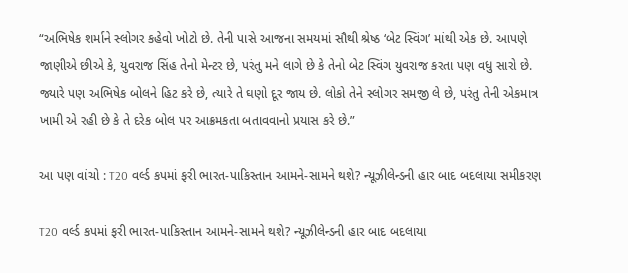“અભિષેક શર્માને સ્લોગર કહેવો ખોટો છે. તેની પાસે આજના સમયમાં સૌથી શ્રેષ્ઠ ‘બેટ સ્વિંગ’ માંથી એક છે. આપણે જાણીએ છીએ કે, યુવરાજ સિંહ તેનો મેન્ટર છે, પરંતુ મને લાગે છે કે તેનો બેટ સ્વિંગ યુવરાજ કરતા પણ વધુ સારો છે. જ્યારે પણ અભિષેક બોલને હિટ કરે છે, ત્યારે તે ઘણો દૂર જાય છે. લોકો તેને સ્લોગર સમજી લે છે, પરંતુ તેની એકમાત્ર ખામી એ રહી છે કે તે દરેક બોલ પર આક્રમકતા બતાવવાનો પ્રયાસ કરે છે.”

આ પણ વાંચો : T20 વર્લ્ડ કપમાં ફરી ભારત-પાકિસ્તાન આમને-સામને થશે? ન્યૂઝીલેન્ડની હાર બાદ બદલાયા સમીકરણ

T20 વર્લ્ડ કપમાં ફરી ભારત-પાકિસ્તાન આમને-સામને થશે? ન્યૂઝીલેન્ડની હાર બાદ બદલાયા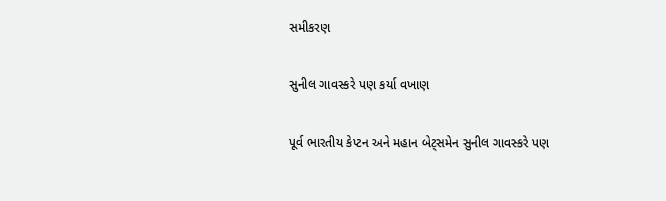સમીકરણ

સુનીલ ગાવસ્કરે પણ કર્યા વખાણ

પૂર્વ ભારતીય કેપ્ટન અને મહાન બેટ્સમેન સુનીલ ગાવસ્કરે પણ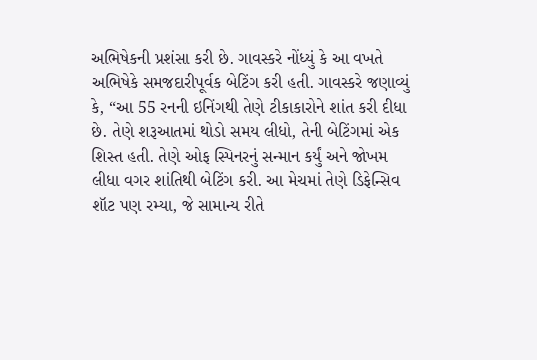અભિષેકની પ્રશંસા કરી છે. ગાવસ્કરે નોંધ્યું કે આ વખતે અભિષેકે સમજદારીપૂર્વક બેટિંગ કરી હતી. ગાવસ્કરે જણાવ્યું કે, “આ 55 રનની ઇનિંગથી તેણે ટીકાકારોને શાંત કરી દીધા છે. તેણે શરૂઆતમાં થોડો સમય લીધો, તેની બેટિંગમાં એક શિસ્ત હતી. તેણે ઓફ સ્પિનરનું સન્માન કર્યું અને જોખમ લીધા વગર શાંતિથી બેટિંગ કરી. આ મેચમાં તેણે ડિફેન્સિવ શૉટ પણ રમ્યા, જે સામાન્ય રીતે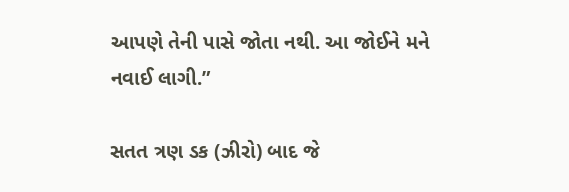આપણે તેની પાસે જોતા નથી. આ જોઈને મને નવાઈ લાગી.”

સતત ત્રણ ડક (ઝીરો) બાદ જે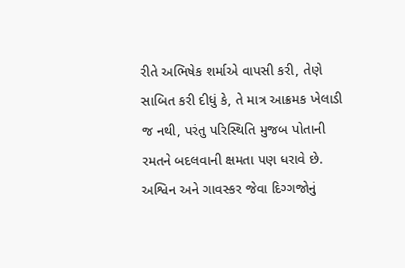રીતે અભિષેક શર્માએ વાપસી કરી, તેણે સાબિત કરી દીધું કે, તે માત્ર આક્રમક ખેલાડી જ નથી, પરંતુ પરિસ્થિતિ મુજબ પોતાની રમતને બદલવાની ક્ષમતા પણ ધરાવે છે. અશ્વિન અને ગાવસ્કર જેવા દિગ્ગજોનું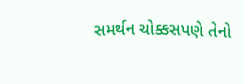સમર્થન ચોક્કસપણે તેનો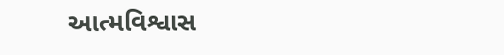આત્મવિશ્વાસ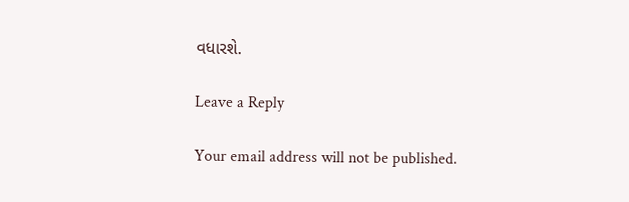વધારશે.

Leave a Reply

Your email address will not be published.